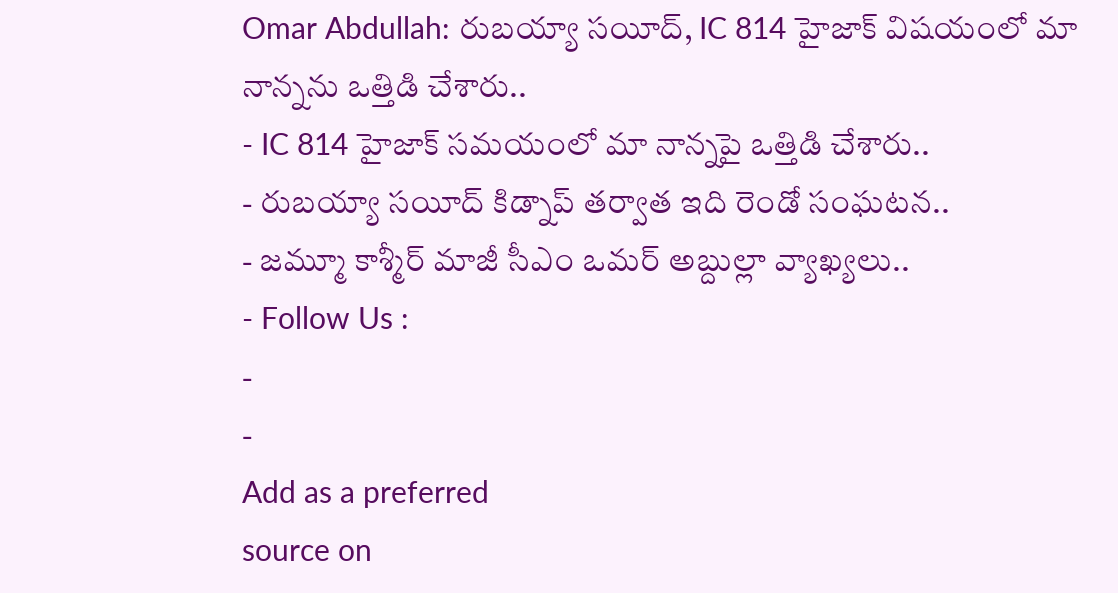Omar Abdullah: రుబయ్యా సయీద్, IC 814 హైజాక్ విషయంలో మా నాన్నను ఒత్తిడి చేశారు..
- IC 814 హైజాక్ సమయంలో మా నాన్నపై ఒత్తిడి చేశారు..
- రుబయ్యా సయీద్ కిడ్నాప్ తర్వాత ఇది రెండో సంఘటన..
- జమ్మూ కాశ్మీర్ మాజీ సీఎం ఒమర్ అబ్దుల్లా వ్యాఖ్యలు..
- Follow Us :
-
-
Add as a preferred
source on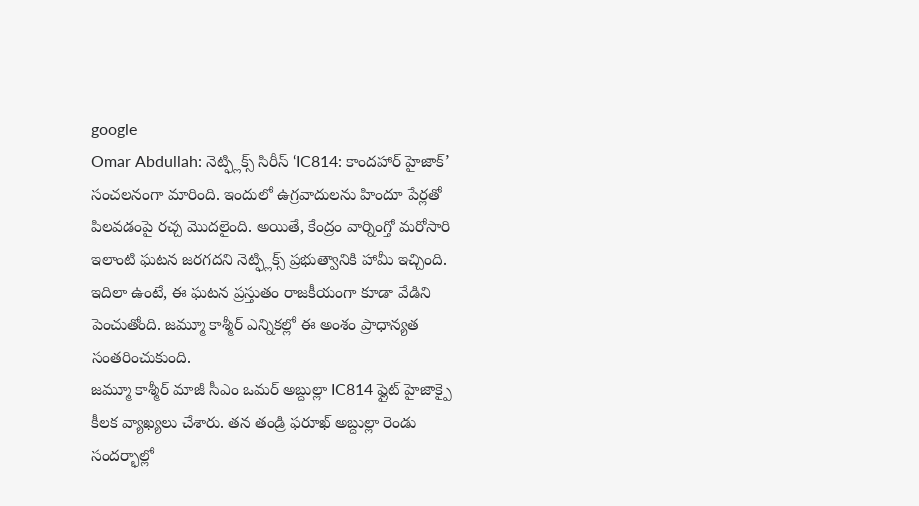google
Omar Abdullah: నెట్ఫ్లిక్స్ సిరీస్ ‘IC814: కాందహార్ హైజాక్’ సంచలనంగా మారింది. ఇందులో ఉగ్రవాదులను హిందూ పేర్లతో పిలవడంపై రచ్చ మొదలైంది. అయితే, కేంద్రం వార్నింగ్తో మరోసారి ఇలాంటి ఘటన జరగదని నెట్ఫ్లిక్స్ ప్రభుత్వానికి హామీ ఇచ్చింది. ఇదిలా ఉంటే, ఈ ఘటన ప్రస్తుతం రాజకీయంగా కూడా వేడిని పెంచుతోంది. జమ్మూ కాశ్మీర్ ఎన్నికల్లో ఈ అంశం ప్రాధాన్యత సంతరించుకుంది.
జమ్మూ కాశ్మీర్ మాజీ సీఎం ఒమర్ అబ్దుల్లా IC814 ఫ్లైట్ హైజాక్పై కీలక వ్యాఖ్యలు చేశారు. తన తండ్రి ఫరూఖ్ అబ్దుల్లా రెండు సందర్భాల్లో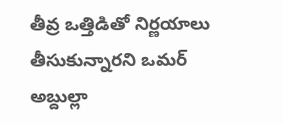తీవ్ర ఒత్తిడితో నిర్ణయాలు తీసుకున్నారని ఒమర్ అబ్దుల్లా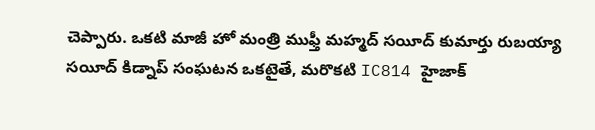చెప్పారు. ఒకటి మాజీ హో మంత్రి ముఫ్తీ మహ్మద్ సయీద్ కుమార్తు రుబయ్యా సయీద్ కిడ్నాప్ సంఘటన ఒకటైతే, మరొకటి IC814 హైజాక్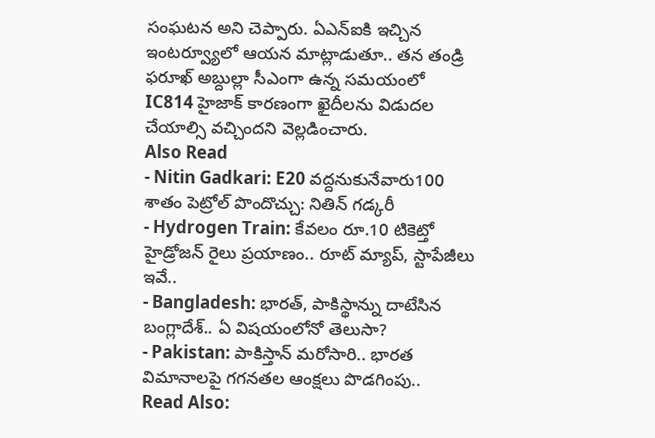సంఘటన అని చెప్పారు. ఏఎన్ఐకి ఇచ్చిన ఇంటర్వ్యూలో ఆయన మాట్లాడుతూ.. తన తండ్రి ఫరూఖ్ అబ్దుల్లా సీఎంగా ఉన్న సమయంలో IC814 హైజాక్ కారణంగా ఖైదీలను విడుదల చేయాల్సి వచ్చిందని వెల్లడించారు.
Also Read
- Nitin Gadkari: E20 వద్దనుకునేవారు100 శాతం పెట్రోల్ పొందొచ్చు: నితిన్ గడ్కరీ
- Hydrogen Train: కేవలం రూ.10 టికెట్తో హైడ్రోజన్ రైలు ప్రయాణం.. రూట్ మ్యాప్, స్టాపేజీలు ఇవే..
- Bangladesh: భారత్, పాకిస్థాన్ను దాటేసిన బంగ్లాదేశ్.. ఏ విషయంలోనో తెలుసా?
- Pakistan: పాకిస్తాన్ మరోసారి.. భారత విమానాలపై గగనతల ఆంక్షలు పొడగింపు..
Read Also: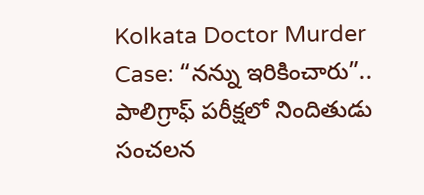Kolkata Doctor Murder Case: “నన్ను ఇరికించారు”.. పాలిగ్రాఫ్ పరీక్షలో నిందితుడు సంచలన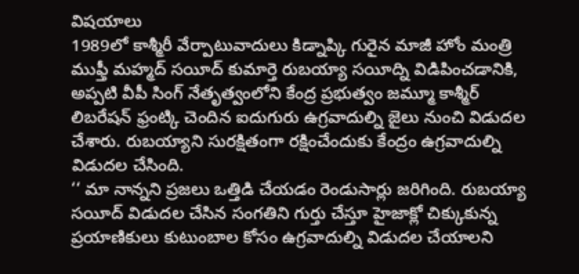విషయాలు
1989లో కాశ్మీరీ వేర్పాటువాదులు కిడ్నాప్కి గురైన మాజీ హోం మంత్రి ముఫ్తీ మహ్మద్ సయీద్ కుమార్తె రుబయ్యా సయీద్ని విడిపించడానికి, అప్పటి వీపీ సింగ్ నేతృత్వంలోని కేంద్ర ప్రభుత్వం జమ్మూ కాశ్మీర్ లిబరేషన్ ఫ్రంట్కి చెందిన ఐదుగురు ఉగ్రవాదుల్ని జైలు నుంచి విడుదల చేశారు. రుబయ్యాని సురక్షితంగా రక్షించేందుకు కేంద్రం ఉగ్రవాదుల్ని విడుదల చేసింది.
‘‘ మా నాన్నని ప్రజలు ఒత్తిడి చేయడం రెండుసార్లు జరిగింది. రుబయ్యా సయీద్ విడుదల చేసిన సంగతిని గుర్తు చేస్తూ హైజాక్లో చిక్కుకున్న ప్రయాణికులు కుటుంబాల కోసం ఉగ్రవాదుల్ని విడుదల చేయాలని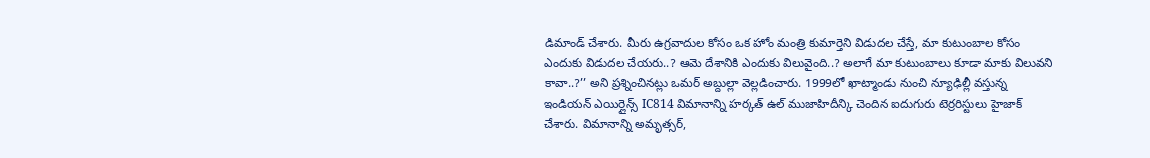డిమాండ్ చేశారు. మీరు ఉగ్రవాదుల కోసం ఒక హోం మంత్రి కుమార్తెని విడుదల చేస్తే, మా కుటుంబాల కోసం ఎందుకు విడుదల చేయరు..? ఆమె దేశానికి ఎందుకు విలువైంది..? అలాగే మా కుటుంబాలు కూడా మాకు విలువని కావా..?’’ అని ప్రశ్నించినట్లు ఒమర్ అబ్దుల్లా వెల్లడించారు. 1999లో ఖాట్మాండు నుంచి న్యూఢిల్లీ వస్తున్న ఇండియన్ ఎయిర్లైన్స్ IC814 విమానాన్ని హర్కత్ ఉల్ ముజాహిదీన్కి చెందిన ఐదుగురు టెర్రరిస్టులు హైజాక్ చేశారు. విమానాన్ని అమృత్సర్,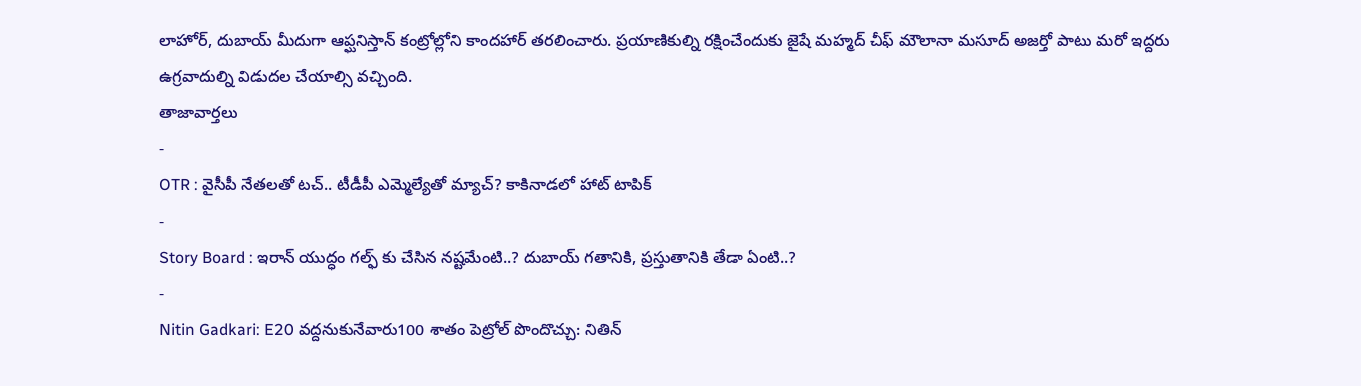లాహోర్, దుబాయ్ మీదుగా ఆప్ఘనిస్తాన్ కంట్రోల్లోని కాందహార్ తరలించారు. ప్రయాణికుల్ని రక్షించేందుకు జైషే మహ్మద్ చీఫ్ మౌలానా మసూద్ అజర్తో పాటు మరో ఇద్దరు ఉగ్రవాదుల్ని విడుదల చేయాల్సి వచ్చింది.
తాజావార్తలు
-
OTR : వైసీపీ నేతలతో టచ్.. టీడీపీ ఎమ్మెల్యేతో మ్యాచ్? కాకినాడలో హాట్ టాపిక్
-
Story Board : ఇరాన్ యుద్ధం గల్ఫ్ కు చేసిన నష్టమేంటి..? దుబాయ్ గతానికి, ప్రస్తుతానికి తేడా ఏంటి..?
-
Nitin Gadkari: E20 వద్దనుకునేవారు100 శాతం పెట్రోల్ పొందొచ్చు: నితిన్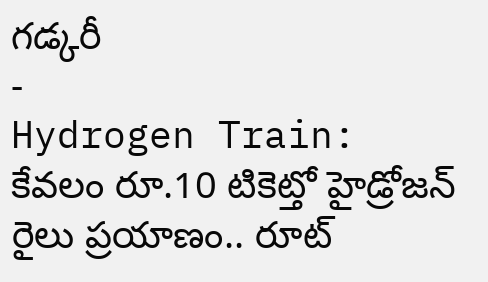గడ్కరీ
-
Hydrogen Train: కేవలం రూ.10 టికెట్తో హైడ్రోజన్ రైలు ప్రయాణం.. రూట్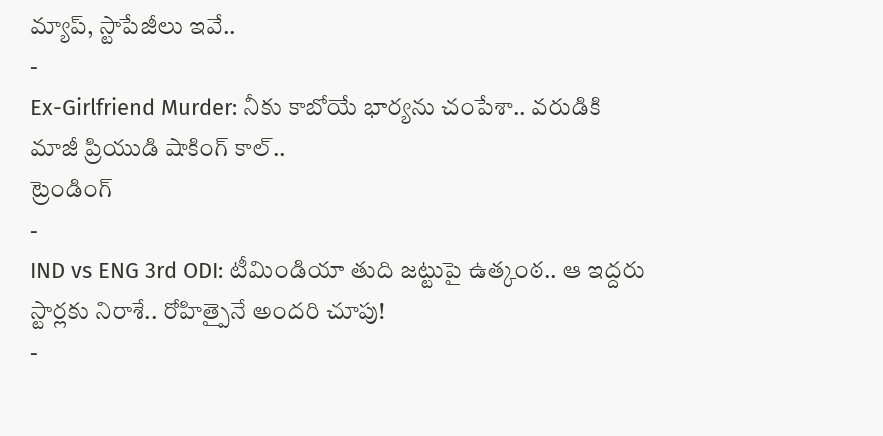మ్యాప్, స్టాపేజీలు ఇవే..
-
Ex-Girlfriend Murder: నీకు కాబోయే భార్యను చంపేశా.. వరుడికి మాజీ ప్రియుడి షాకింగ్ కాల్..
ట్రెండింగ్
-
IND vs ENG 3rd ODI: టీమిండియా తుది జట్టుపై ఉత్కంఠ.. ఆ ఇద్దరు స్టార్లకు నిరాశే.. రోహిత్పైనే అందరి చూపు!
-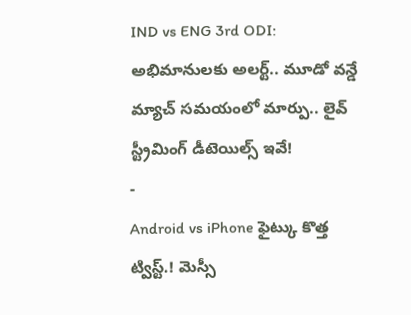IND vs ENG 3rd ODI: అభిమానులకు అలర్ట్.. మూడో వన్డే మ్యాచ్ సమయంలో మార్పు.. లైవ్ స్ట్రీమింగ్ డీటెయిల్స్ ఇవే!
-
Android vs iPhone ఫైట్కు కొత్త ట్విస్ట్.! మెస్సీ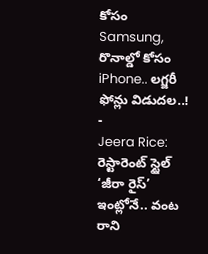కోసం Samsung, రొనాల్డో కోసం iPhone.. లగ్జరీ ఫోన్లు విడుదల..!
-
Jeera Rice: రెస్టారెంట్ స్టైల్ ‘జీరా రైస్’ ఇంట్లోనే.. వంట రాని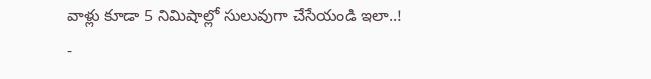వాళ్లు కూడా 5 నిమిషాల్లో సులువుగా చేసేయండి ఇలా..!
-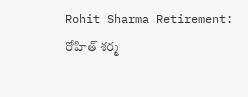Rohit Sharma Retirement: రోహిత్ శర్మ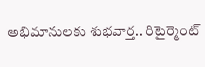అభిమానులకు శుభవార్త.. రిటైర్మెంట్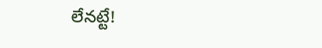లేనట్టే!